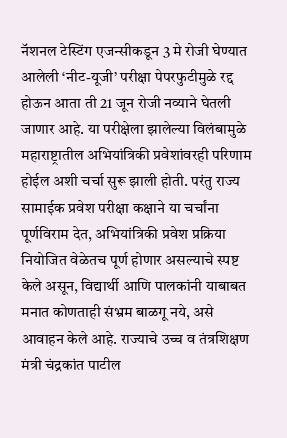नॅशनल टेस्टिंग एजन्सीकडून 3 मे रोजी घेण्यात आलेली ‘नीट-यूजी’ परीक्षा पेपरफुटीमुळे रद्द होऊन आता ती 21 जून रोजी नव्याने घेतली जाणार आहे. या परीक्षेला झालेल्या विलंबामुळे महाराष्ट्रातील अभियांत्रिकी प्रवेशांवरही परिणाम होईल अशी चर्चा सुरू झाली होती. परंतु राज्य सामाईक प्रवेश परीक्षा कक्षाने या चर्चांना पूर्णविराम देत, अभियांत्रिकी प्रवेश प्रक्रिया नियोजित वेळेतच पूर्ण होणार असल्याचे स्पष्ट केले असून, विद्यार्थी आणि पालकांनी याबाबत मनात कोणताही संभ्रम बाळगू नये, असे आवाहन केले आहे. राज्याचे उच्च व तंत्रशिक्षण मंत्री चंद्रकांत पाटील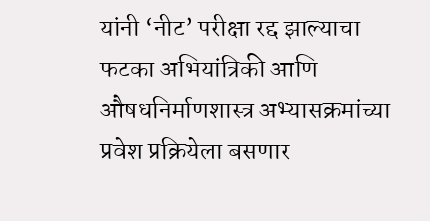यांनी ‘नीट’ परीक्षा रद्द झाल्याचा फटका अभियांत्रिकी आणि औषधनिर्माणशास्त्र अभ्यासक्रमांच्या प्रवेश प्रक्रियेला बसणार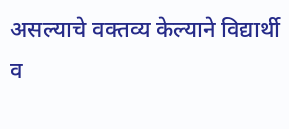असल्याचे वक्तव्य केल्याने विद्यार्थी व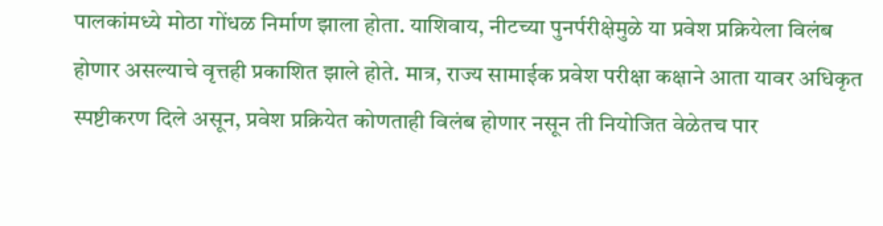पालकांमध्ये मोठा गोंधळ निर्माण झाला होता. याशिवाय, नीटच्या पुनर्परीक्षेमुळे या प्रवेश प्रक्रियेला विलंब होणार असल्याचे वृत्तही प्रकाशित झाले होते. मात्र, राज्य सामाईक प्रवेश परीक्षा कक्षाने आता यावर अधिकृत स्पष्टीकरण दिले असून, प्रवेश प्रक्रियेत कोणताही विलंब होणार नसून ती नियोजित वेळेतच पार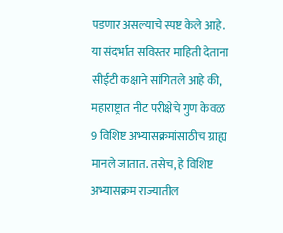पडणार असल्याचे स्पष्ट केले आहे. या संदर्भात सविस्तर माहिती देताना सीईटी कक्षाने सांगितले आहे की, महाराष्ट्रात नीट परीक्षेचे गुण केवळ 9 विशिष्ट अभ्यासक्रमांसाठीच ग्राह्य मानले जातात. तसेच, हे विशिष्ट अभ्यासक्रम राज्यातील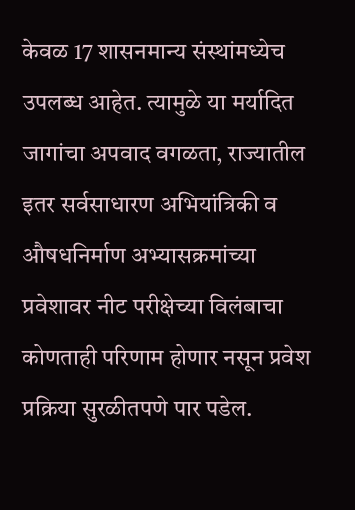केवळ 17 शासनमान्य संस्थांमध्येच उपलब्ध आहेत. त्यामुळे या मर्यादित जागांचा अपवाद वगळता, राज्यातील इतर सर्वसाधारण अभियांत्रिकी व औषधनिर्माण अभ्यासक्रमांच्या प्रवेशावर नीट परीक्षेच्या विलंबाचा कोणताही परिणाम होणार नसून प्रवेश प्रक्रिया सुरळीतपणे पार पडेल.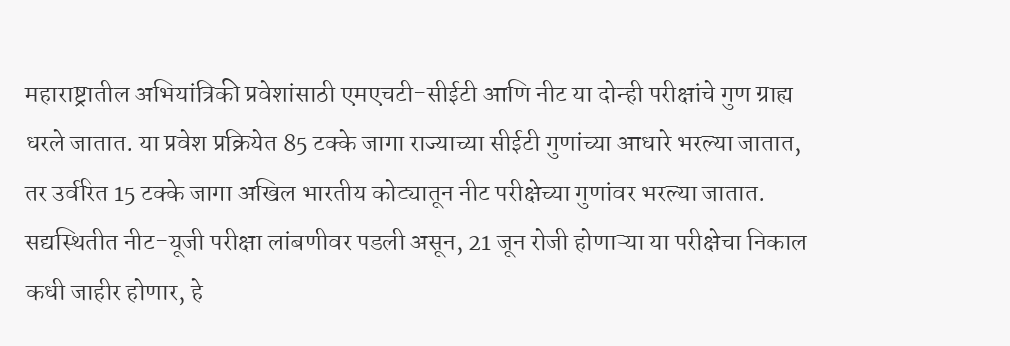महाराष्ट्रातील अभियांत्रिकी प्रवेशांसाठी एमएचटी-सीईटी आणि नीट या दोन्ही परीक्षांचे गुण ग्राह्य धरले जातात. या प्रवेश प्रक्रियेत 85 टक्के जागा राज्याच्या सीईटी गुणांच्या आधारे भरल्या जातात, तर उर्वरित 15 टक्के जागा अखिल भारतीय कोट्यातून नीट परीक्षेच्या गुणांवर भरल्या जातात. सद्यस्थितीत नीट-यूजी परीक्षा लांबणीवर पडली असून, 21 जून रोजी होणाऱ्या या परीक्षेचा निकाल कधी जाहीर होणार, हे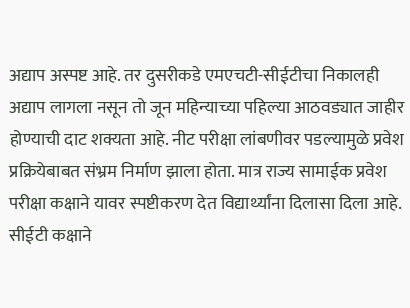अद्याप अस्पष्ट आहे. तर दुसरीकडे एमएचटी-सीईटीचा निकालही अद्याप लागला नसून तो जून महिन्याच्या पहिल्या आठवड्यात जाहीर होण्याची दाट शक्यता आहे. नीट परीक्षा लांबणीवर पडल्यामुळे प्रवेश प्रक्रियेबाबत संभ्रम निर्माण झाला होता. मात्र राज्य सामाईक प्रवेश परीक्षा कक्षाने यावर स्पष्टीकरण देत विद्यार्थ्यांना दिलासा दिला आहे. सीईटी कक्षाने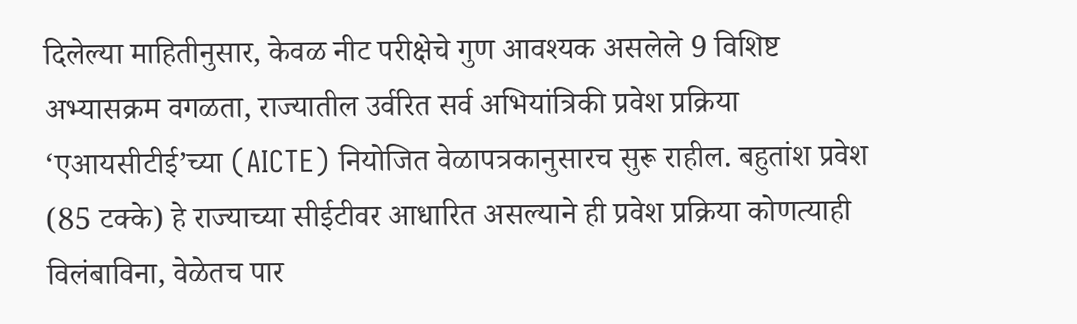दिलेल्या माहितीनुसार, केवळ नीट परीक्षेचे गुण आवश्यक असलेले 9 विशिष्ट अभ्यासक्रम वगळता, राज्यातील उर्वरित सर्व अभियांत्रिकी प्रवेश प्रक्रिया ‘एआयसीटीई’च्या (AICTE) नियोजित वेळापत्रकानुसारच सुरू राहील. बहुतांश प्रवेश (85 टक्के) हे राज्याच्या सीईटीवर आधारित असल्याने ही प्रवेश प्रक्रिया कोणत्याही विलंबाविना, वेळेतच पार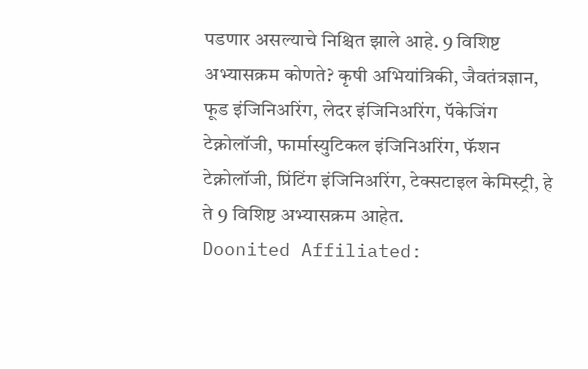पडणार असल्याचे निश्चित झाले आहे. 9 विशिष्ट अभ्यासक्रम कोणते? कृषी अभियांत्रिकी, जैवतंत्रज्ञान, फूड इंजिनिअरिंग, लेदर इंजिनिअरिंग, पॅकेजिंग टेक्नोलॉजी, फार्मास्युटिकल इंजिनिअरिंग, फॅशन टेक्नोलॉजी, प्रिंटिंग इंजिनिअरिंग, टेक्सटाइल केमिस्ट्री, हे ते 9 विशिष्ट अभ्यासक्रम आहेत.
Doonited Affiliated: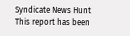Syndicate News Hunt
This report has been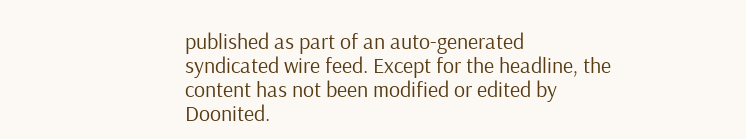published as part of an auto-generated syndicated wire feed. Except for the headline, the content has not been modified or edited by Doonited.